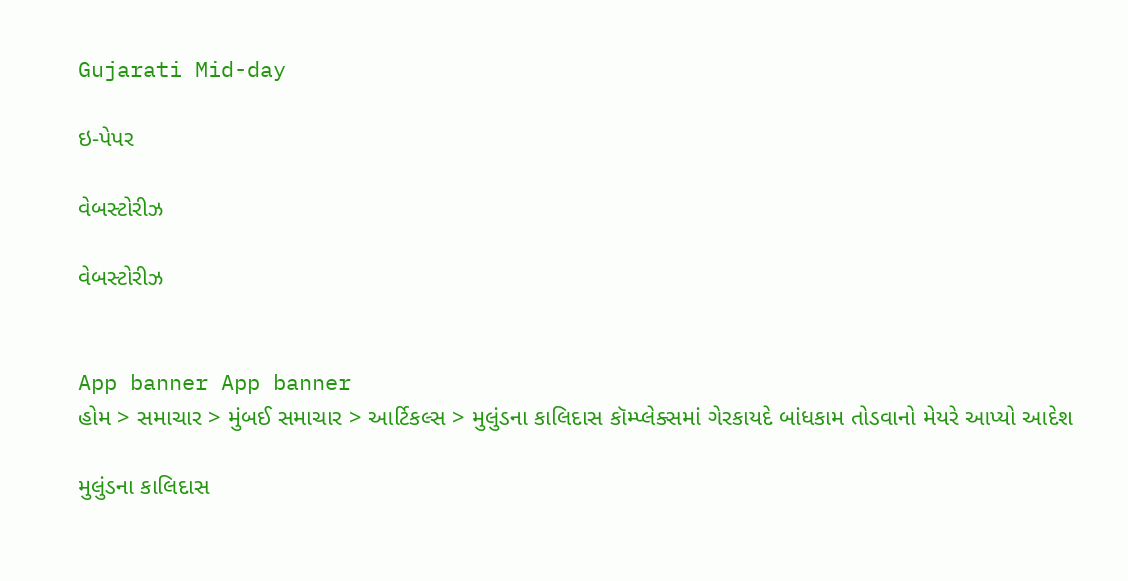Gujarati Mid-day

ઇ-પેપર

વેબસ્ટોરીઝ

વેબસ્ટોરીઝ


App banner App banner
હોમ > સમાચાર > મુંબઈ સમાચાર > આર્ટિકલ્સ > મુલુંડના કાલિદાસ કૉમ્પ્લેક્સમાં ગેરકાયદે બાંધકામ તોડવાનો મેયરે આપ્યો આદેશ

મુલુંડના કાલિદાસ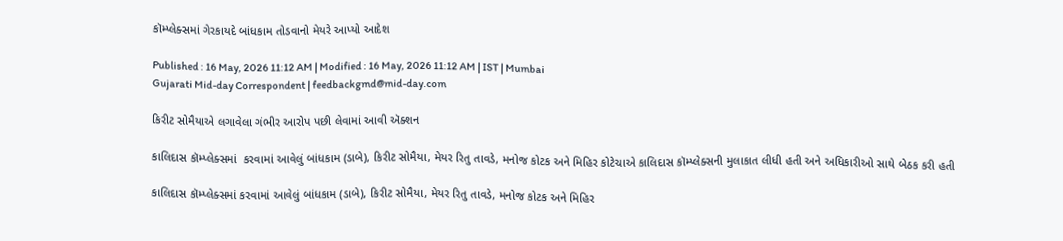કૉમ્પ્લેક્સમાં ગેરકાયદે બાંધકામ તોડવાનો મેયરે આપ્યો આદેશ

Published : 16 May, 2026 11:12 AM | Modified : 16 May, 2026 11:12 AM | IST | Mumbai
Gujarati Mid-day Correspondent | feedbackgmd@mid-day.com

કિરીટ સોમૈયાએ લગાવેલા ગંભીર આરોપ પછી લેવામાં આવી ઍક્શન

કાલિદાસ કૉમ્પ્લેક્સમાં  કરવામાં આવેલું બાંધકામ (ડાબે), કિરીટ સોમૈયા, મેયર રિતુ તાવડે, મનોજ કોટક અને મિહિર કોટેચાએ કાલિદાસ કૉમ્પ્લેક્સની મુલાકાત લીધી હતી અને અધિકારીઓ સાથે બેઠક કરી હતી

કાલિદાસ કૉમ્પ્લેક્સમાં કરવામાં આવેલું બાંધકામ (ડાબે), કિરીટ સોમૈયા, મેયર રિતુ તાવડે, મનોજ કોટક અને મિહિર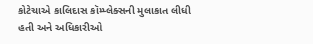કોટેચાએ કાલિદાસ કૉમ્પ્લેક્સની મુલાકાત લીધી હતી અને અધિકારીઓ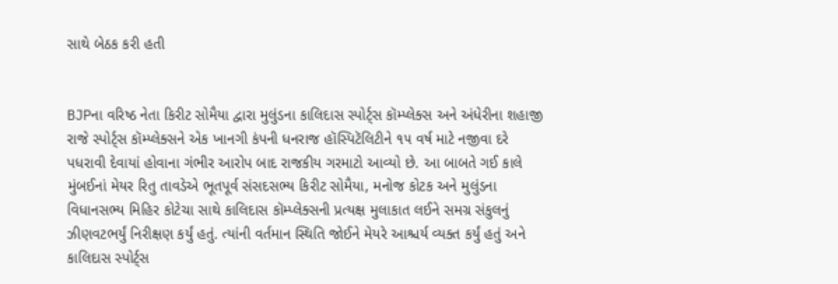સાથે બેઠક કરી હતી


BJPના વરિષ્ઠ નેતા કિરીટ સોમૈયા દ્વારા મુલુંડના કાલિદાસ સ્પોર્ટ્‍સ કૉમ્પ્લેક્સ અને અંધેરીના શહાજી રાજે સ્પોર્ટ્‍સ કૉમ્પ્લેક્સને એક ખાનગી કંપની ધનરાજ હૉસ્પિટૅલિટીને ૧૫ વર્ષ માટે નજીવા દરે પધરાવી દેવાયાં હોવાના ગંભીર આરોપ બાદ રાજકીય ગરમાટો આવ્યો છે. આ બાબતે ગઈ કાલે મુંબઈનાં મેયર રિતુ તાવડેએ ભૂતપૂર્વ સંસદસભ્ય કિરીટ સોમૈયા, મનોજ કોટક અને મુલુંડના વિધાનસભ્ય મિહિર કોટેચા સાથે કાલિદાસ કૉમ્પ્લેક્સની પ્રત્યક્ષ મુલાકાત લઈને સમગ્ર સંકુલનું ઝીણવટભર્યું નિરીક્ષણ કર્યું હતું. ત્યાંની વર્તમાન સ્થિતિ જોઈને મેયરે આશ્ચર્ય વ્યક્ત કર્યું હતું અને કાલિદાસ સ્પોર્ટ્‍સ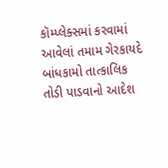કૉમ્પ્લેક્સમાં કરવામાં આવેલાં તમામ ગેરકાયદે બાંધકામો તાત્કાલિક તોડી પાડવાનો આદેશ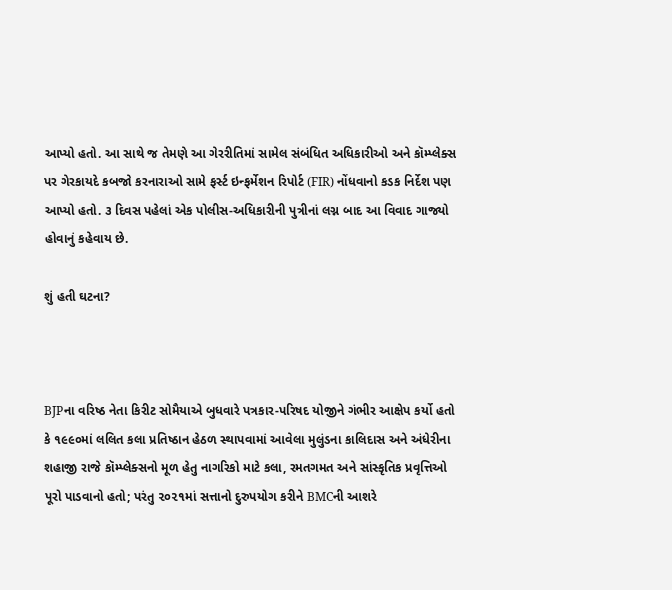આપ્યો હતો. આ સાથે જ તેમણે આ ગેરરીતિમાં સામેલ સંબંધિત અધિકારીઓ અને કૉમ્પ્લેક્સ પર ગેરકાયદે કબજો કરનારાઓ સામે ફર્સ્ટ ઇન્ફર્મેશન રિપોર્ટ (FIR) નોંધવાનો કડક નિર્દેશ પણ આપ્યો હતો. ૩ દિવસ પહેલાં એક પોલીસ-અધિકારીની પુત્રીનાં લગ્ન બાદ આ વિવાદ ગાજ્યો હોવાનું કહેવાય છે.

શું હતી ઘટના?



BJPના વરિષ્ઠ નેતા કિરીટ સોમૈયાએ બુધવારે પત્રકાર-પરિષદ યોજીને ગંભીર આક્ષેપ કર્યો હતો કે ૧૯૯૦માં લલિત કલા પ્રતિષ્ઠાન હેઠળ સ્થાપવામાં આવેલા મુલુંડના કાલિદાસ અને અંધેરીના શહાજી રાજે કૉમ્પ્લેક્સનો મૂળ હેતુ નાગરિકો માટે કલા, રમતગમત અને સાંસ્કૃતિક પ્રવૃત્તિઓ પૂરો પાડવાનો હતો; પરંતુ ૨૦૨૧માં સત્તાનો દુરુપયોગ કરીને BMCની આશરે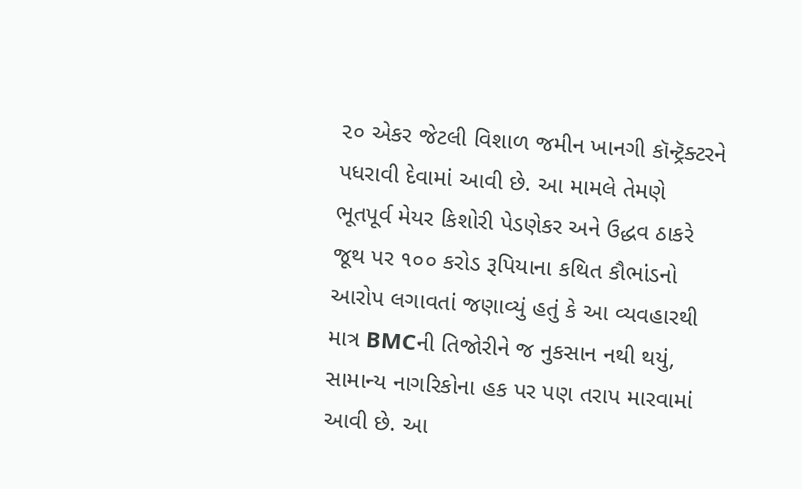૨૦ એકર જેટલી વિશાળ જમીન ખાનગી કૉન્ટ્રૅક્ટરને પધરાવી દેવામાં આવી છે. આ મામલે તેમણે ભૂતપૂર્વ મેયર કિશોરી પેડણેકર અને ઉદ્ધવ ઠાકરે જૂથ પર ૧૦૦ કરોડ રૂપિયાના કથિત કૌભાંડનો આરોપ લગાવતાં જણાવ્યું હતું કે આ વ્યવહારથી માત્ર BMCની તિજોરીને જ નુકસાન નથી થયું, સામાન્ય નાગરિકોના હક પર પણ તરાપ મારવામાં આવી છે. આ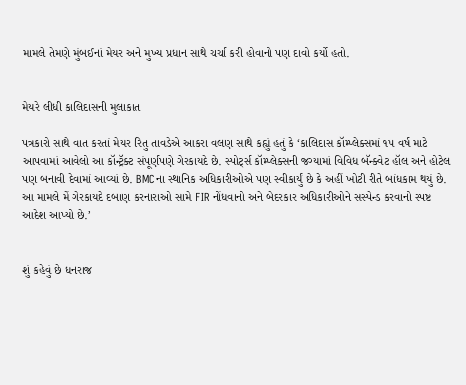મામલે તેમણે મુંબઈનાં મેયર અને મુખ્ય પ્રધાન સાથે ચર્ચા કરી હોવાનો પણ દાવો કર્યો હતો.


મેયરે લીધી કાલિદાસની મુલાકાત

પત્રકારો સાથે વાત કરતાં મેયર રિતુ તાવડેએ આકરા વલણ સાથે કહ્યું હતું કે ‘કાલિદાસ કૉમ્પ્લેક્સમાં ૧૫ વર્ષ માટે આપવામાં આવેલો આ કૉન્ટ્રૅક્ટ સંપૂર્ણપણે ગેરકાયદે છે. સ્પોર્ટ્સ કૉમ્પ્લેક્સની જગ્યામાં વિવિધ બૅન્ક્વેટ હૉલ અને હોટેલ પણ બનાવી દેવામાં આવ્યાં છે. BMCના સ્થાનિક અધિકારીઓએ પણ સ્વીકાર્યું છે કે અહીં ખોટી રીતે બાંધકામ થયું છે. આ મામલે મેં ગેરકાયદે દબાણ કરનારાઓ સામે FIR નોંધવાનો અને બેદરકાર અધિકારીઓને સસ્પેન્ડ કરવાનો સ્પષ્ટ આદેશ આપ્યો છે.’


શું કહેવું છે ધનરાજ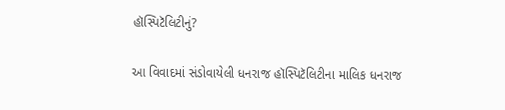હૉસ્પિટૅલિટીનું?

આ વિવાદમાં સંડોવાયેલી ધનરાજ હૉસ્પિટૅલિટીના માલિક ધનરાજ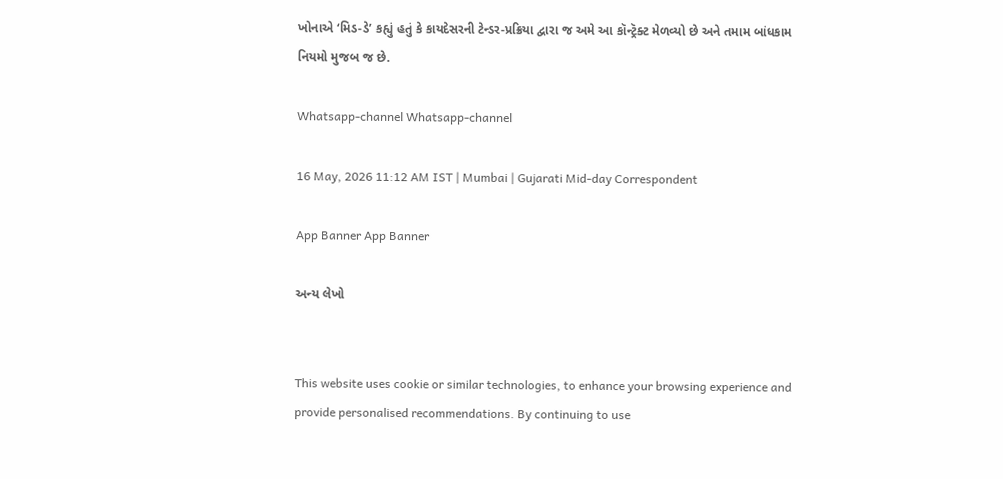ખોનાએ ‘મિડ-ડે’ કહ્યું હતું કે કાયદેસરની ટેન્ડર-પ્રક્રિયા દ્વારા જ અમે આ કૉન્ટ્રૅક્ટ મેળવ્યો છે અને તમામ બાંધકામ નિયમો મુજબ જ છે.

Whatsapp-channel Whatsapp-channel

16 May, 2026 11:12 AM IST | Mumbai | Gujarati Mid-day Correspondent

App Banner App Banner

અન્ય લેખો


This website uses cookie or similar technologies, to enhance your browsing experience and provide personalised recommendations. By continuing to use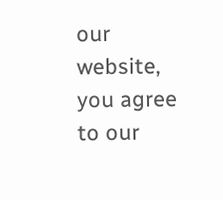our website, you agree to our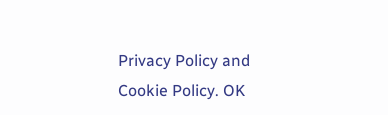Privacy Policy and Cookie Policy. OK